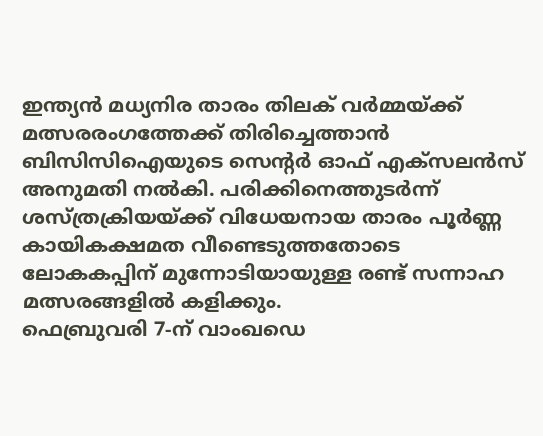ഇന്ത്യൻ മധ്യനിര താരം തിലക് വർമ്മയ്ക്ക് മത്സരരംഗത്തേക്ക് തിരിച്ചെത്താൻ ബിസിസിഐയുടെ സെന്റർ ഓഫ് എക്സലൻസ് അനുമതി നൽകി. പരിക്കിനെത്തുടർന്ന് ശസ്ത്രക്രിയയ്ക്ക് വിധേയനായ താരം പൂർണ്ണ കായികക്ഷമത വീണ്ടെടുത്തതോടെ ലോകകപ്പിന് മുന്നോടിയായുള്ള രണ്ട് സന്നാഹ മത്സരങ്ങളിൽ കളിക്കും.
ഫെബ്രുവരി 7-ന് വാംഖഡെ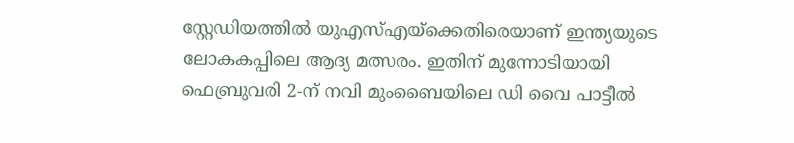സ്റ്റേഡിയത്തിൽ യുഎസ്എയ്ക്കെതിരെയാണ് ഇന്ത്യയുടെ ലോകകപ്പിലെ ആദ്യ മത്സരം. ഇതിന് മുന്നോടിയായി ഫെബ്രുവരി 2-ന് നവി മുംബൈയിലെ ഡി വൈ പാട്ടീൽ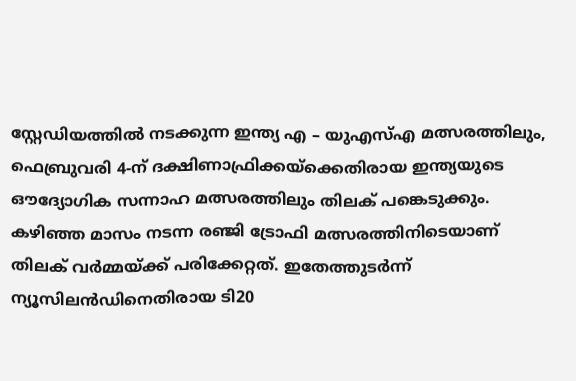സ്റ്റേഡിയത്തിൽ നടക്കുന്ന ഇന്ത്യ എ – യുഎസ്എ മത്സരത്തിലും, ഫെബ്രുവരി 4-ന് ദക്ഷിണാഫ്രിക്കയ്ക്കെതിരായ ഇന്ത്യയുടെ ഔദ്യോഗിക സന്നാഹ മത്സരത്തിലും തിലക് പങ്കെടുക്കും.
കഴിഞ്ഞ മാസം നടന്ന രഞ്ജി ട്രോഫി മത്സരത്തിനിടെയാണ് തിലക് വർമ്മയ്ക്ക് പരിക്കേറ്റത്. ഇതേത്തുടർന്ന് ന്യൂസിലൻഡിനെതിരായ ടി20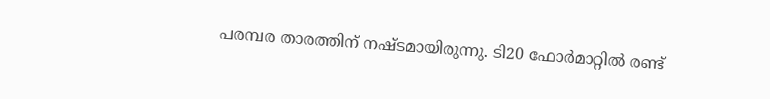പരമ്പര താരത്തിന് നഷ്ടമായിരുന്നു. ടി20 ഫോർമാറ്റിൽ രണ്ട്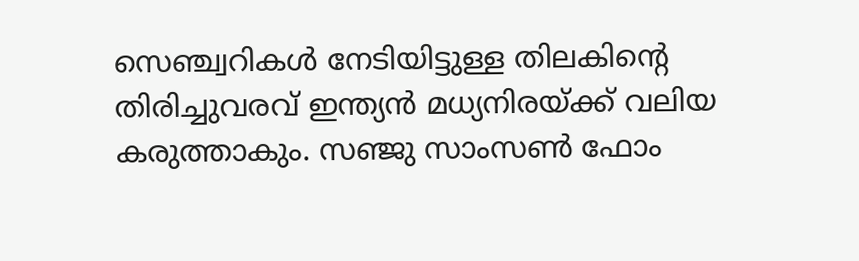സെഞ്ച്വറികൾ നേടിയിട്ടുള്ള തിലകിന്റെ തിരിച്ചുവരവ് ഇന്ത്യൻ മധ്യനിരയ്ക്ക് വലിയ കരുത്താകും. സഞ്ജു സാംസൺ ഫോം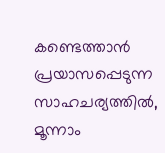കണ്ടെത്താൻ പ്രയാസപ്പെടുന്ന സാഹചര്യത്തിൽ, മൂന്നാം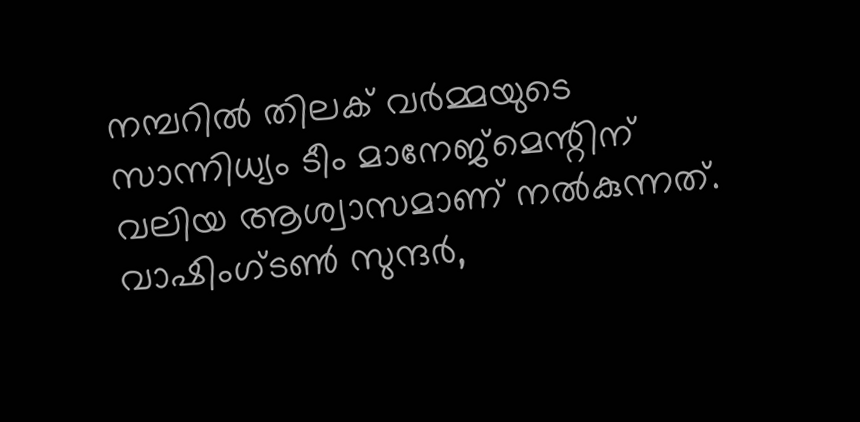നമ്പറിൽ തിലക് വർമ്മയുടെ സാന്നിധ്യം ടീം മാനേജ്മെന്റിന് വലിയ ആശ്വാസമാണ് നൽകുന്നത്. വാഷിംഗ്ടൺ സുന്ദർ,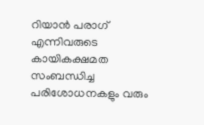റിയാൻ പരാഗ് എന്നിവരുടെ കായികക്ഷമത സംബന്ധിച്ച പരിശോധനകളും വരും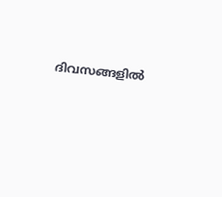ദിവസങ്ങളിൽ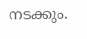നടക്കും.